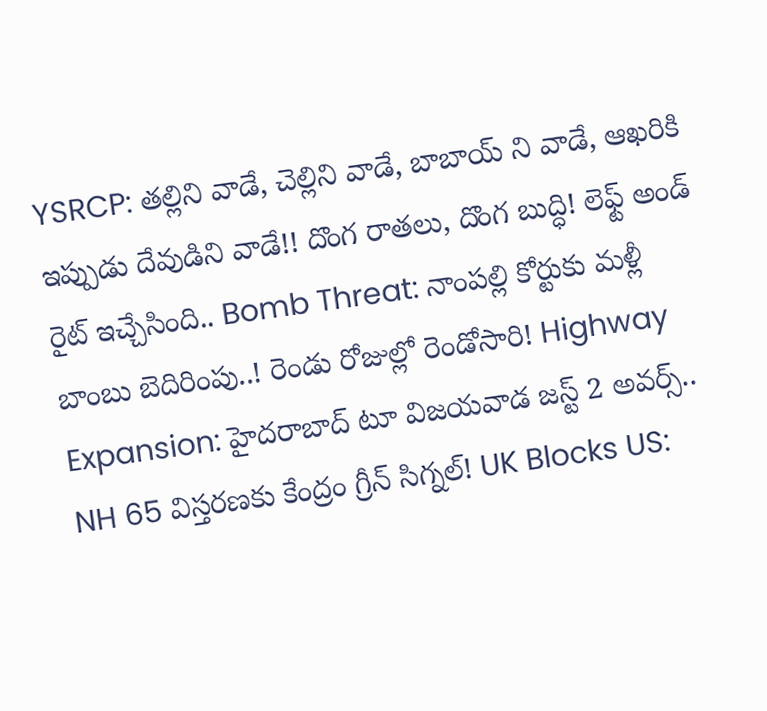YSRCP: తల్లిని వాడే, చెల్లిని వాడే, బాబాయ్ ని వాడే, ఆఖరికి ఇప్పుడు దేవుడిని వాడే!! దొంగ రాతలు, దొంగ బుద్ధి! లెఫ్ట్ అండ్ రైట్ ఇచ్చేసింది.. Bomb Threat: నాంపల్లి కోర్టుకు మళ్లీ బాంబు బెదిరింపు..! రెండు రోజుల్లో రెండోసారి! Highway Expansion: హైదరాబాద్ టూ విజయవాడ జస్ట్ 2 అవర్స్.. NH 65 విస్తరణకు కేంద్రం గ్రీన్ సిగ్నల్! UK Blocks US: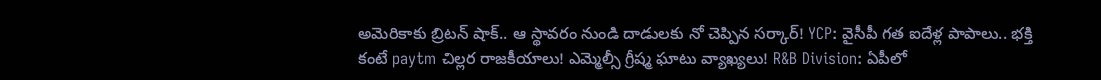అమెరికాకు బ్రిటన్ షాక్.. ఆ స్థావరం నుండి దాడులకు నో చెప్పిన సర్కార్! YCP: వైసీపీ గత ఐదేళ్ల పాపాలు.. భక్తి కంటే paytm చిల్లర రాజకీయాలు! ఎమ్మెల్సీ గ్రీష్మ ఘాటు వ్యాఖ్యలు! R&B Division: ఏపీలో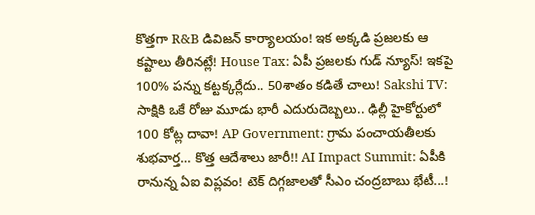కొత్తగా R&B డివిజన్ కార్యాలయం! ఇక అక్కడి ప్రజలకు ఆ కష్టాలు తీరినట్లే! House Tax: ఏపీ ప్రజలకు గుడ్ న్యూస్! ఇకపై 100% పన్ను కట్టక్కర్లేదు.. 50శాతం కడితే చాలు! Sakshi TV: సాక్షికి ఒకే రోజు మూడు భారీ ఎదురుదెబ్బలు.. ఢిల్లీ హైకోర్టులో 100 కోట్ల దావా! AP Government: గ్రామ పంచాయతీలకు శుభవార్త… కొత్త ఆదేశాలు జారీ!! AI Impact Summit: ఏపీకి రానున్న ఏఐ విప్లవం! టెక్ దిగ్గజాలతో సీఎం చంద్రబాబు భేటీ...!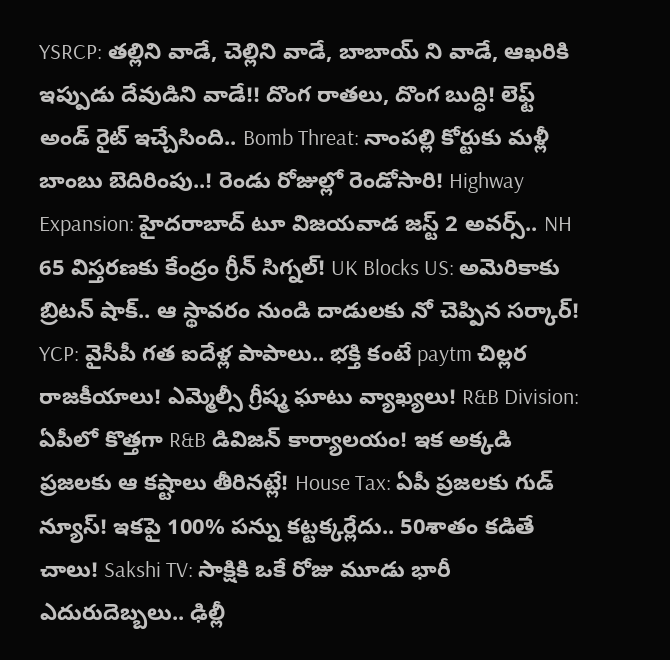YSRCP: తల్లిని వాడే, చెల్లిని వాడే, బాబాయ్ ని వాడే, ఆఖరికి ఇప్పుడు దేవుడిని వాడే!! దొంగ రాతలు, దొంగ బుద్ధి! లెఫ్ట్ అండ్ రైట్ ఇచ్చేసింది.. Bomb Threat: నాంపల్లి కోర్టుకు మళ్లీ బాంబు బెదిరింపు..! రెండు రోజుల్లో రెండోసారి! Highway Expansion: హైదరాబాద్ టూ విజయవాడ జస్ట్ 2 అవర్స్.. NH 65 విస్తరణకు కేంద్రం గ్రీన్ సిగ్నల్! UK Blocks US: అమెరికాకు బ్రిటన్ షాక్.. ఆ స్థావరం నుండి దాడులకు నో చెప్పిన సర్కార్! YCP: వైసీపీ గత ఐదేళ్ల పాపాలు.. భక్తి కంటే paytm చిల్లర రాజకీయాలు! ఎమ్మెల్సీ గ్రీష్మ ఘాటు వ్యాఖ్యలు! R&B Division: ఏపీలో కొత్తగా R&B డివిజన్ కార్యాలయం! ఇక అక్కడి ప్రజలకు ఆ కష్టాలు తీరినట్లే! House Tax: ఏపీ ప్రజలకు గుడ్ న్యూస్! ఇకపై 100% పన్ను కట్టక్కర్లేదు.. 50శాతం కడితే చాలు! Sakshi TV: సాక్షికి ఒకే రోజు మూడు భారీ ఎదురుదెబ్బలు.. ఢిల్లీ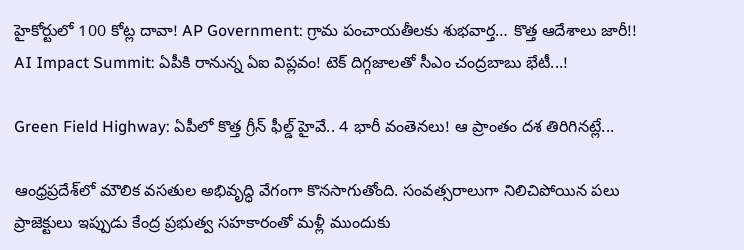హైకోర్టులో 100 కోట్ల దావా! AP Government: గ్రామ పంచాయతీలకు శుభవార్త… కొత్త ఆదేశాలు జారీ!! AI Impact Summit: ఏపీకి రానున్న ఏఐ విప్లవం! టెక్ దిగ్గజాలతో సీఎం చంద్రబాబు భేటీ...!

Green Field Highway: ఏపీలో కొత్త గ్రీన్‌ ఫీల్డ్ హైవే.. 4 భారీ వంతెనలు! ఆ ప్రాంతం దశ తిరిగినట్లే...

ఆంధ్రప్రదేశ్‌లో మౌలిక వసతుల అభివృద్ధి వేగంగా కొనసాగుతోంది. సంవత్సరాలుగా నిలిచిపోయిన పలు ప్రాజెక్టులు ఇప్పుడు కేంద్ర ప్రభుత్వ సహకారంతో మళ్లీ ముందుకు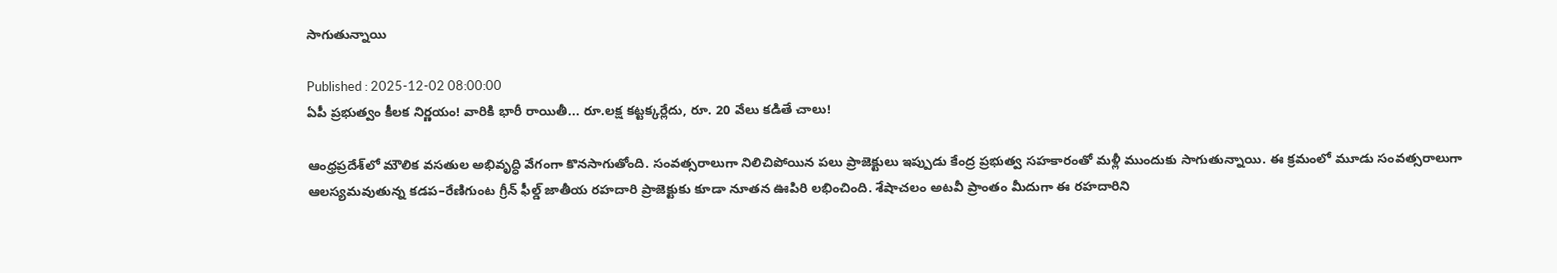సాగుతున్నాయి

Published : 2025-12-02 08:00:00
ఏపీ ప్రభుత్వం కీలక నిర్ణయం! వారికి భారీ రాయితీ... రూ.లక్ష కట్టక్కర్లేదు, రూ. 20 వేలు కడితే చాలు!

ఆంధ్రప్రదేశ్‌లో మౌలిక వసతుల అభివృద్ధి వేగంగా కొనసాగుతోంది. సంవత్సరాలుగా నిలిచిపోయిన పలు ప్రాజెక్టులు ఇప్పుడు కేంద్ర ప్రభుత్వ సహకారంతో మళ్లీ ముందుకు సాగుతున్నాయి. ఈ క్రమంలో మూడు సంవత్సరాలుగా ఆలస్యమవుతున్న కడప–రేణిగుంట గ్రీన్ ఫీల్డ్ జాతీయ రహదారి ప్రాజెక్టుకు కూడా నూతన ఊపిరి లభించింది. శేషాచలం అటవీ ప్రాంతం మీదుగా ఈ రహదారిని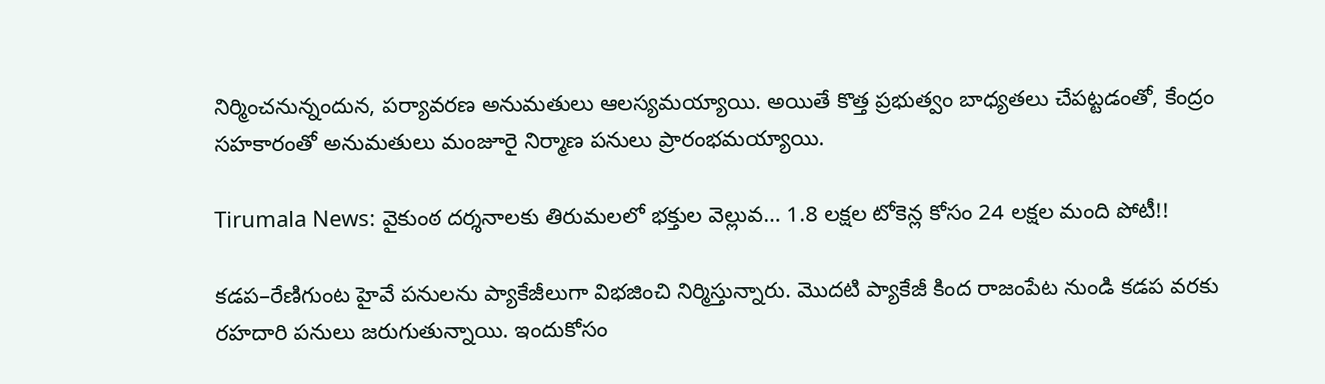నిర్మించనున్నందున, పర్యావరణ అనుమతులు ఆలస్యమయ్యాయి. అయితే కొత్త ప్రభుత్వం బాధ్యతలు చేపట్టడంతో, కేంద్రం సహకారంతో అనుమతులు మంజూరై నిర్మాణ పనులు ప్రారంభమయ్యాయి.

Tirumala News: వైకుంఠ దర్శనాలకు తిరుమలలో భక్తుల వెల్లువ… 1.8 లక్షల టోకెన్ల కోసం 24 లక్షల మంది పోటీ!!

కడప–రేణిగుంట హైవే పనులను ప్యాకేజీలుగా విభజించి నిర్మిస్తున్నారు. మొదటి ప్యాకేజీ కింద రాజంపేట నుండి కడప వరకు రహదారి పనులు జరుగుతున్నాయి. ఇందుకోసం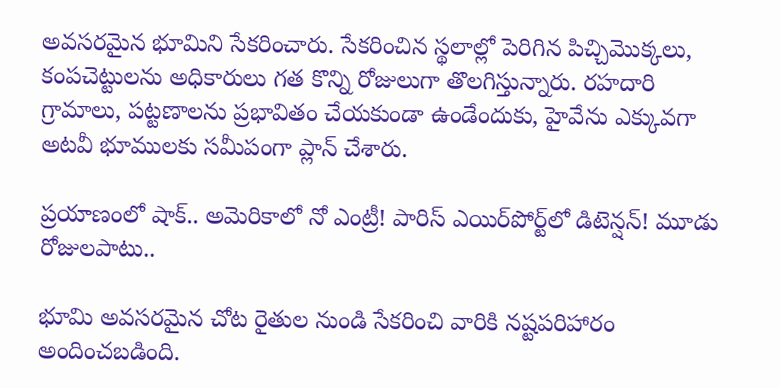అవసరమైన భూమిని సేకరించారు. సేకరించిన స్థలాల్లో పెరిగిన పిచ్చిమొక్కలు, కంపచెట్టులను అధికారులు గత కొన్ని రోజులుగా తొలగిస్తున్నారు. రహదారి గ్రామాలు, పట్టణాలను ప్రభావితం చేయకుండా ఉండేందుకు, హైవేను ఎక్కువగా అటవీ భూములకు సమీపంగా ప్లాన్ చేశారు.

ప్రయాణంలో షాక్.. అమెరికాలో నో ఎంట్రీ! పారిస్ ఎయిర్‌పోర్ట్‌లో డిటెన్షన్! మూడు రోజులపాటు..

భూమి అవసరమైన చోట రైతుల నుండి సేకరించి వారికి నష్టపరిహారం అందించబడింది.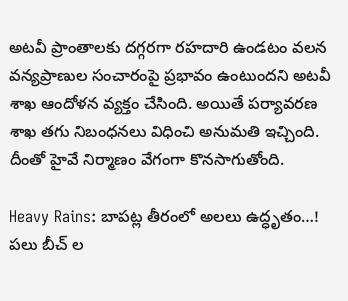అటవీ ప్రాంతాలకు దగ్గరగా రహదారి ఉండటం వలన వన్యప్రాణుల సంచారంపై ప్రభావం ఉంటుందని అటవీ శాఖ ఆందోళన వ్యక్తం చేసింది. అయితే పర్యావరణ శాఖ తగు నిబంధనలు విధించి అనుమతి ఇచ్చింది. దీంతో హైవే నిర్మాణం వేగంగా కొనసాగుతోంది.

Heavy Rains: బాపట్ల తీరంలో అలలు ఉద్ధృతం…! పలు బీచ్ ల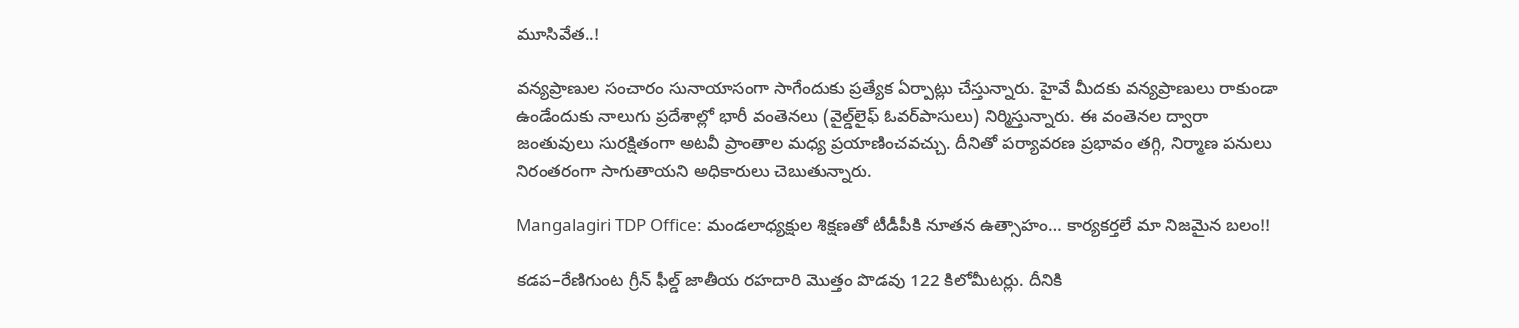మూసివేత..!

వన్యప్రాణుల సంచారం సునాయాసంగా సాగేందుకు ప్రత్యేక ఏర్పాట్లు చేస్తున్నారు. హైవే మీదకు వన్యప్రాణులు రాకుండా ఉండేందుకు నాలుగు ప్రదేశాల్లో భారీ వంతెనలు (వైల్డ్‌లైఫ్ ఓవర్‌పాసులు) నిర్మిస్తున్నారు. ఈ వంతెనల ద్వారా జంతువులు సురక్షితంగా అటవీ ప్రాంతాల మధ్య ప్రయాణించవచ్చు. దీనితో పర్యావరణ ప్రభావం తగ్గి, నిర్మాణ పనులు నిరంతరంగా సాగుతాయని అధికారులు చెబుతున్నారు.

Mangalagiri TDP Office: మండలాధ్యక్షుల శిక్షణతో టీడీపీకి నూతన ఉత్సాహం… కార్య‌క‌ర్త‌లే మా నిజమైన బలం!!

కడప–రేణిగుంట గ్రీన్ ఫీల్డ్ జాతీయ రహదారి మొత్తం పొడవు 122 కిలోమీటర్లు. దీనికి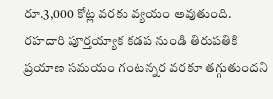రూ.3,000 కోట్ల వరకు వ్యయం అవుతుంది. రహదారి పూర్తయ్యాక కడప నుండి తిరుపతికి ప్రయాణ సమయం గంటన్నర వరకూ తగ్గుతుందని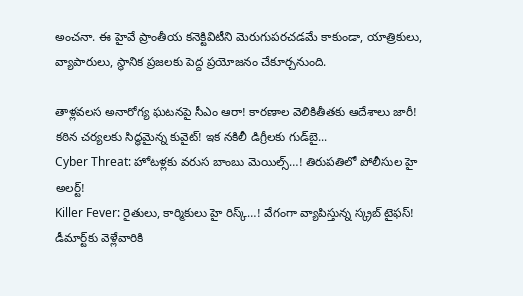అంచనా. ఈ హైవే ప్రాంతీయ కనెక్టివిటీని మెరుగుపరచడమే కాకుండా, యాత్రికులు, వ్యాపారులు, స్థానిక ప్రజలకు పెద్ద ప్రయోజనం చేకూర్చనుంది.

తాళ్లవలస అనారోగ్య ఘటనపై సీఎం ఆరా! కారణాల వెలికితీతకు ఆదేశాలు జారీ!
కఠిన చర్యలకు సిద్ధమైన్న కువైట్! ఇక నకిలీ డిగ్రీలకు గుడ్‌బై...
Cyber Threat: హోటళ్లకు వరుస బాంబు మెయిల్స్…! తిరుపతిలో పోలీసుల హై అలర్ట్!
Killer Fever: రైతులు, కార్మికులు హై రిస్క్…! వేగంగా వ్యాపిస్తున్న స్క్రబ్ టైఫస్!
డీమార్ట్‌కు వెళ్లేవారికి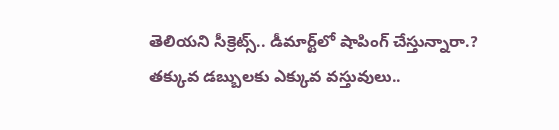తెలియని సీక్రెట్స్.. డీమార్ట్‌లో షాపింగ్ చేస్తున్నారా.? తక్కువ డబ్బులకు ఎక్కువ వస్తువులు..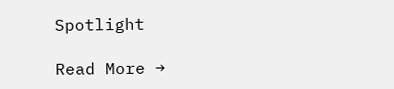Spotlight

Read More →